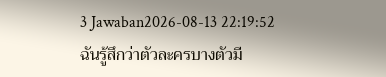3 Jawaban2026-08-13 22:19:52
ฉันรู้สึกว่าตัวละครบางตัวมี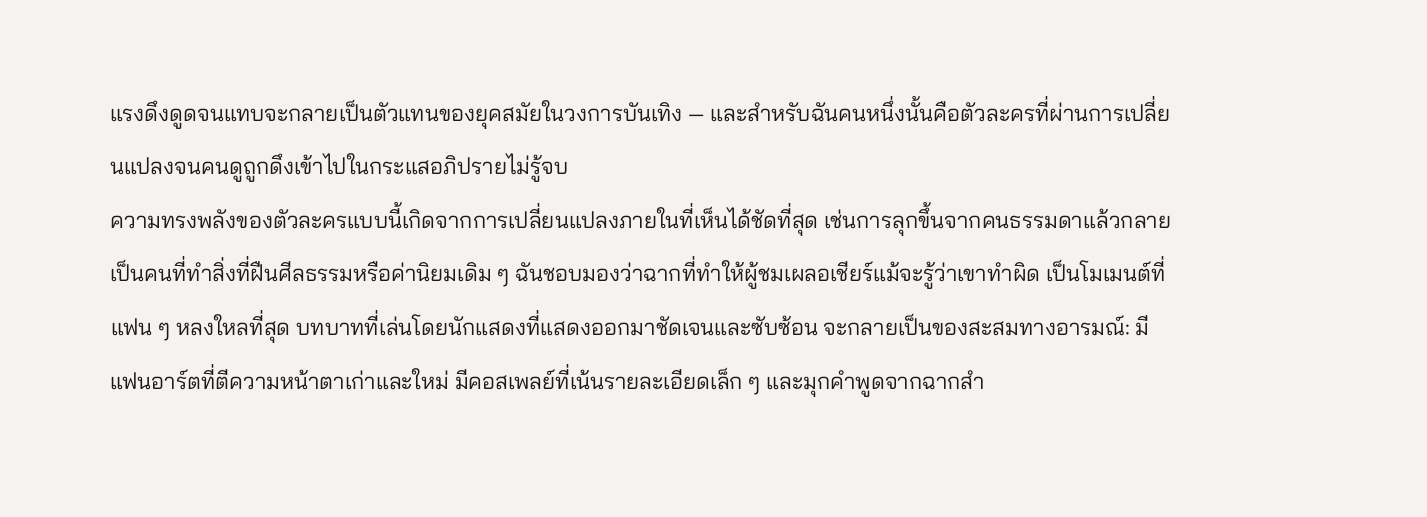แรงดึงดูดจนแทบจะกลายเป็นตัวแทนของยุคสมัยในวงการบันเทิง — และสำหรับฉันคนหนึ่งนั้นคือตัวละครที่ผ่านการเปลี่ยนแปลงจนคนดูถูกดึงเข้าไปในกระแสอภิปรายไม่รู้จบ
ความทรงพลังของตัวละครแบบนี้เกิดจากการเปลี่ยนแปลงภายในที่เห็นได้ชัดที่สุด เช่นการลุกขึ้นจากคนธรรมดาแล้วกลายเป็นคนที่ทำสิ่งที่ฝืนศีลธรรมหรือค่านิยมเดิม ๆ ฉันชอบมองว่าฉากที่ทำให้ผู้ชมเผลอเชียร์แม้จะรู้ว่าเขาทำผิด เป็นโมเมนต์ที่แฟน ๆ หลงใหลที่สุด บทบาทที่เล่นโดยนักแสดงที่แสดงออกมาชัดเจนและซับซ้อน จะกลายเป็นของสะสมทางอารมณ์: มีแฟนอาร์ตที่ตีความหน้าตาเก่าและใหม่ มีคอสเพลย์ที่เน้นรายละเอียดเล็ก ๆ และมุกคำพูดจากฉากสำ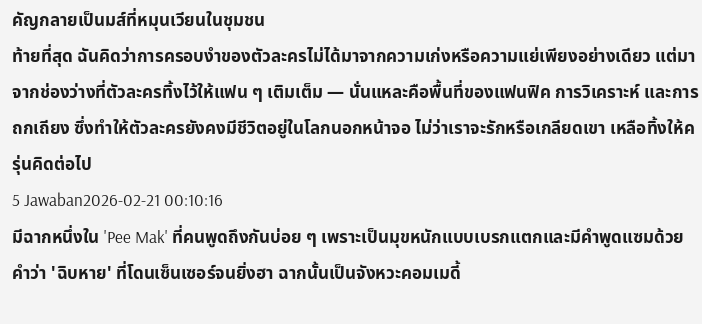คัญกลายเป็นมส์ที่หมุนเวียนในชุมชน
ท้ายที่สุด ฉันคิดว่าการครอบงำของตัวละครไม่ได้มาจากความเก่งหรือความแย่เพียงอย่างเดียว แต่มาจากช่องว่างที่ตัวละครทิ้งไว้ให้แฟน ๆ เติมเต็ม — นั่นแหละคือพื้นที่ของแฟนฟิค การวิเคราะห์ และการถกเถียง ซึ่งทำให้ตัวละครยังคงมีชีวิตอยู่ในโลกนอกหน้าจอ ไม่ว่าเราจะรักหรือเกลียดเขา เหลือทิ้งให้ครุ่นคิดต่อไป
5 Jawaban2026-02-21 00:10:16
มีฉากหนึ่งใน 'Pee Mak' ที่คนพูดถึงกันบ่อย ๆ เพราะเป็นมุขหนักแบบเบรกแตกและมีคำพูดแซมด้วยคำว่า 'ฉิบหาย' ที่โดนเซ็นเซอร์จนยิ่งฮา ฉากนั้นเป็นจังหวะคอมเมดี้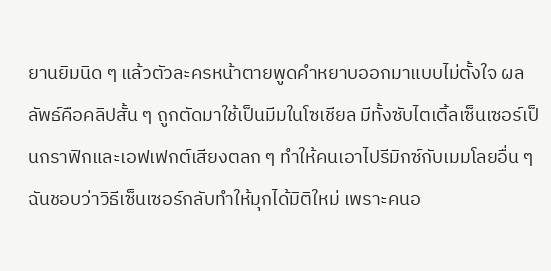ยานยิมนิด ๆ แล้วตัวละครหน้าตายพูดคำหยาบออกมาแบบไม่ตั้งใจ ผลลัพธ์คือคลิปสั้น ๆ ถูกตัดมาใช้เป็นมีมในโซเชียล มีทั้งซับไตเติ้ลเซ็นเซอร์เป็นกราฟิกและเอฟเฟกต์เสียงตลก ๆ ทำให้คนเอาไปรีมิกซ์กับเมมโลยอื่น ๆ
ฉันชอบว่าวิธีเซ็นเซอร์กลับทำให้มุกได้มิติใหม่ เพราะคนอ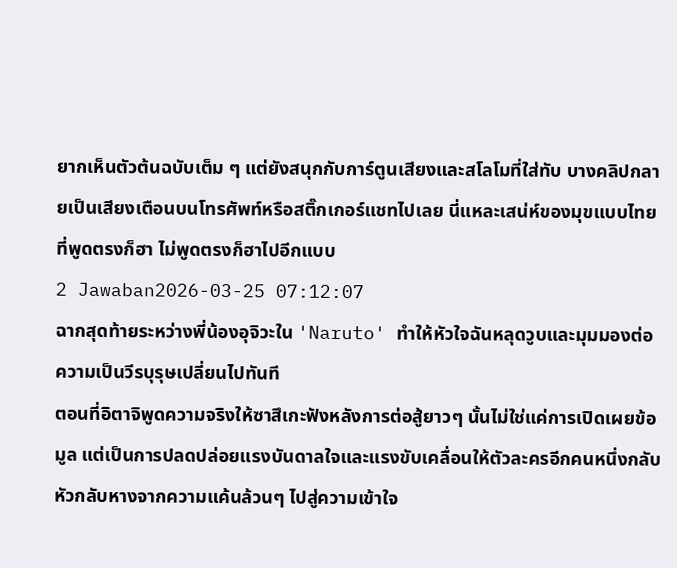ยากเห็นตัวต้นฉบับเต็ม ๆ แต่ยังสนุกกับการ์ตูนเสียงและสโลโมที่ใส่ทับ บางคลิปกลายเป็นเสียงเตือนบนโทรศัพท์หรือสติ๊กเกอร์แชทไปเลย นี่แหละเสน่ห์ของมุขแบบไทย ที่พูดตรงก็ฮา ไม่พูดตรงก็ฮาไปอีกแบบ
2 Jawaban2026-03-25 07:12:07
ฉากสุดท้ายระหว่างพี่น้องอุจิวะใน 'Naruto' ทำให้หัวใจฉันหลุดวูบและมุมมองต่อความเป็นวีรบุรุษเปลี่ยนไปทันที
ตอนที่อิตาจิพูดความจริงให้ซาสึเกะฟังหลังการต่อสู้ยาวๆ นั้นไม่ใช่แค่การเปิดเผยข้อมูล แต่เป็นการปลดปล่อยแรงบันดาลใจและแรงขับเคลื่อนให้ตัวละครอีกคนหนึ่งกลับหัวกลับหางจากความแค้นล้วนๆ ไปสู่ความเข้าใจ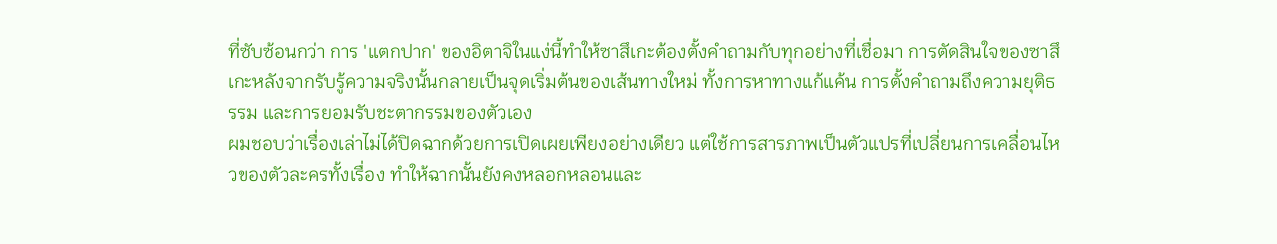ที่ซับซ้อนกว่า การ 'แตกปาก' ของอิตาจิในแง่นี้ทำให้ซาสึเกะต้องตั้งคำถามกับทุกอย่างที่เชื่อมา การตัดสินใจของซาสึเกะหลังจากรับรู้ความจริงนั้นกลายเป็นจุดเริ่มต้นของเส้นทางใหม่ ทั้งการหาทางแก้แค้น การตั้งคำถามถึงความยุติธรรม และการยอมรับชะตากรรมของตัวเอง
ผมชอบว่าเรื่องเล่าไม่ได้ปิดฉากด้วยการเปิดเผยเพียงอย่างเดียว แต่ใช้การสารภาพเป็นตัวแปรที่เปลี่ยนการเคลื่อนไหวของตัวละครทั้งเรื่อง ทำให้ฉากนั้นยังคงหลอกหลอนและ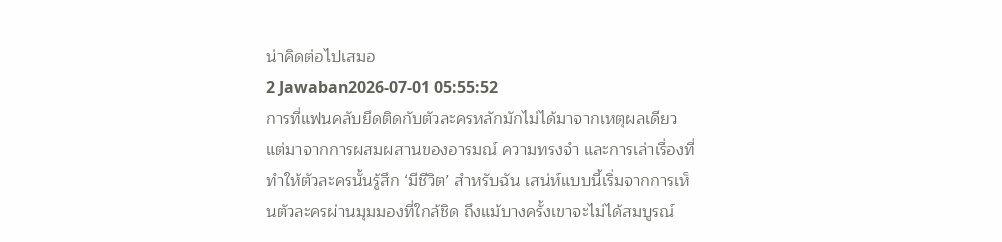น่าคิดต่อไปเสมอ
2 Jawaban2026-07-01 05:55:52
การที่แฟนคลับยึดติดกับตัวละครหลักมักไม่ได้มาจากเหตุผลเดียว แต่มาจากการผสมผสานของอารมณ์ ความทรงจำ และการเล่าเรื่องที่ทำให้ตัวละครนั้นรู้สึก ‘มีชีวิต’ สำหรับฉัน เสน่ห์แบบนี้เริ่มจากการเห็นตัวละครผ่านมุมมองที่ใกล้ชิด ถึงแม้บางครั้งเขาจะไม่ได้สมบูรณ์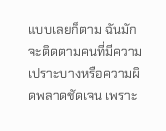แบบเลยก็ตาม ฉันมักจะติดตามคนที่มีความเปราะบางหรือความผิดพลาดชัดเจน เพราะ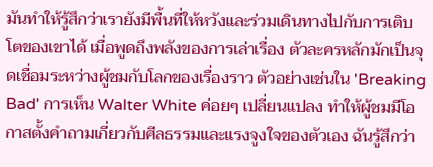มันทำให้รู้สึกว่าเรายังมีพื้นที่ให้หวังและร่วมเดินทางไปกับการเติบโตของเขาได้ เมื่อพูดถึงพลังของการเล่าเรื่อง ตัวละครหลักมักเป็นจุดเชื่อมระหว่างผู้ชมกับโลกของเรื่องราว ตัวอย่างเช่นใน 'Breaking Bad' การเห็น Walter White ค่อยๆ เปลี่ยนแปลง ทำให้ผู้ชมมีโอกาสตั้งคำถามเกี่ยวกับศีลธรรมและแรงจูงใจของตัวเอง ฉันรู้สึกว่า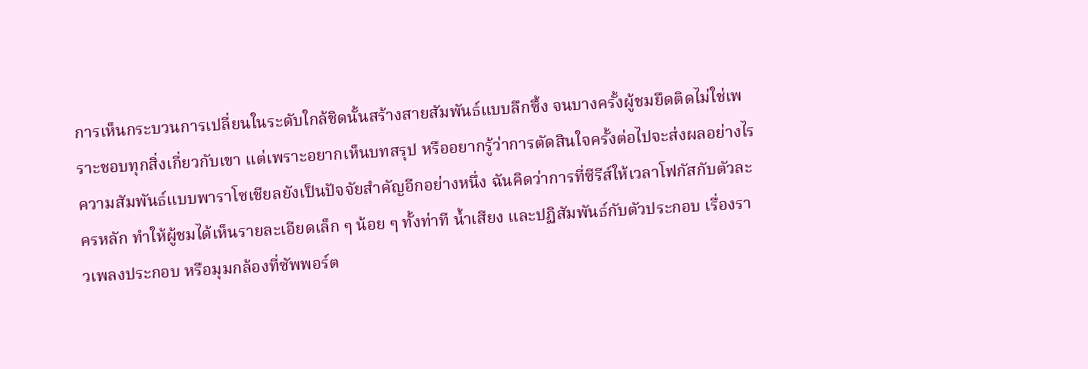การเห็นกระบวนการเปลี่ยนในระดับใกล้ชิดนั้นสร้างสายสัมพันธ์แบบลึกซึ้ง จนบางครั้งผู้ชมยึดติดไม่ใช่เพราะชอบทุกสิ่งเกี่ยวกับเขา แต่เพราะอยากเห็นบทสรุป หรืออยากรู้ว่าการตัดสินใจครั้งต่อไปจะส่งผลอย่างไร ความสัมพันธ์แบบพาราโซเชียลยังเป็นปัจจัยสำคัญอีกอย่างหนึ่ง ฉันคิดว่าการที่ซีรีส์ให้เวลาโฟกัสกับตัวละครหลัก ทำให้ผู้ชมได้เห็นรายละเอียดเล็ก ๆ น้อย ๆ ทั้งท่าที น้ำเสียง และปฏิสัมพันธ์กับตัวประกอบ เรื่องราวเพลงประกอบ หรือมุมกล้องที่ซัพพอร์ต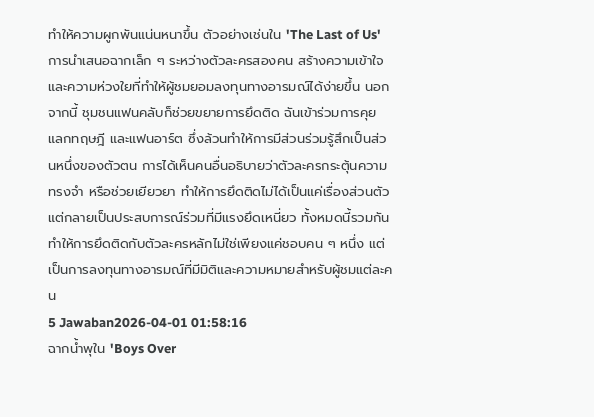ทำให้ความผูกพันแน่นหนาขึ้น ตัวอย่างเช่นใน 'The Last of Us' การนำเสนอฉากเล็ก ๆ ระหว่างตัวละครสองคน สร้างความเข้าใจและความห่วงใยที่ทำให้ผู้ชมยอมลงทุนทางอารมณ์ได้ง่ายขึ้น นอกจากนี้ ชุมชนแฟนคลับก็ช่วยขยายการยึดติด ฉันเข้าร่วมการคุย แลกทฤษฎี และแฟนอาร์ต ซึ่งล้วนทำให้การมีส่วนร่วมรู้สึกเป็นส่วนหนึ่งของตัวตน การได้เห็นคนอื่นอธิบายว่าตัวละครกระตุ้นความทรงจำ หรือช่วยเยียวยา ทำให้การยึดติดไม่ได้เป็นแค่เรื่องส่วนตัว แต่กลายเป็นประสบการณ์ร่วมที่มีแรงยึดเหนี่ยว ทั้งหมดนี้รวมกันทำให้การยึดติดกับตัวละครหลักไม่ใช่เพียงแค่ชอบคน ๆ หนึ่ง แต่เป็นการลงทุนทางอารมณ์ที่มีมิติและความหมายสำหรับผู้ชมแต่ละคน
5 Jawaban2026-04-01 01:58:16
ฉากน้ำพุใน 'Boys Over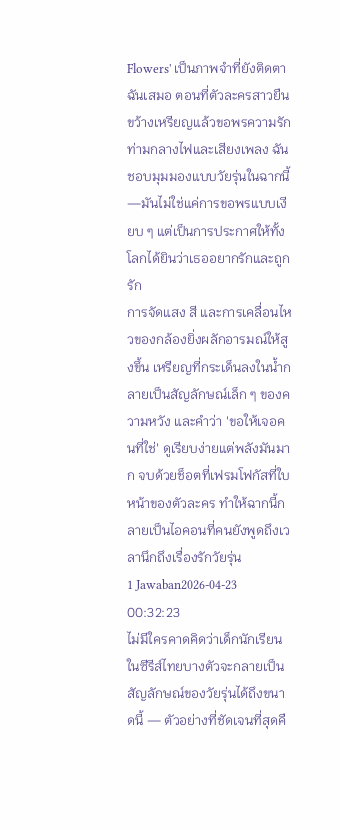Flowers' เป็นภาพจำที่ยังติดตาฉันเสมอ ตอนที่ตัวละครสาวยืนขว้างเหรียญแล้วขอพรความรักท่ามกลางไฟและเสียงเพลง ฉันชอบมุมมองแบบวัยรุ่นในฉากนี้—มันไม่ใช่แค่การขอพรแบบเงียบ ๆ แต่เป็นการประกาศให้ทั้งโลกได้ยินว่าเธออยากรักและถูกรัก
การจัดแสง สี และการเคลื่อนไหวของกล้องยิ่งผลักอารมณ์ให้สูงขึ้น เหรียญที่กระเด็นลงในน้ำกลายเป็นสัญลักษณ์เล็ก ๆ ของความหวัง และคำว่า 'ขอให้เจอคนที่ใช่' ดูเรียบง่ายแต่พลังมันมาก จบด้วยช็อตที่เฟรมโฟกัสที่ใบหน้าของตัวละคร ทำให้ฉากนี้กลายเป็นไอคอนที่คนยังพูดถึงเวลานึกถึงเรื่องรักวัยรุ่น
1 Jawaban2026-04-23 00:32:23
ไม่มีใครคาดคิดว่าเด็กนักเรียนในซีรีส์ไทยบางตัวจะกลายเป็นสัญลักษณ์ของวัยรุ่นได้ถึงขนาดนี้ — ตัวอย่างที่ชัดเจนที่สุดคื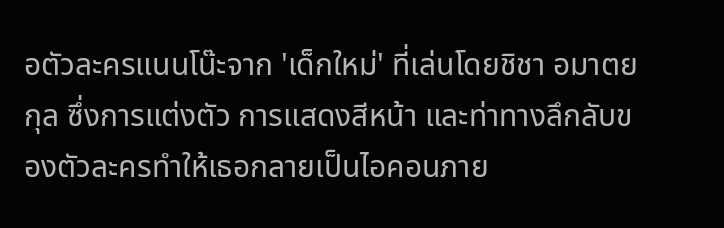อตัวละครแนนโน๊ะจาก 'เด็กใหม่' ที่เล่นโดยชิชา อมาตยกุล ซึ่งการแต่งตัว การแสดงสีหน้า และท่าทางลึกลับของตัวละครทำให้เธอกลายเป็นไอคอนภาย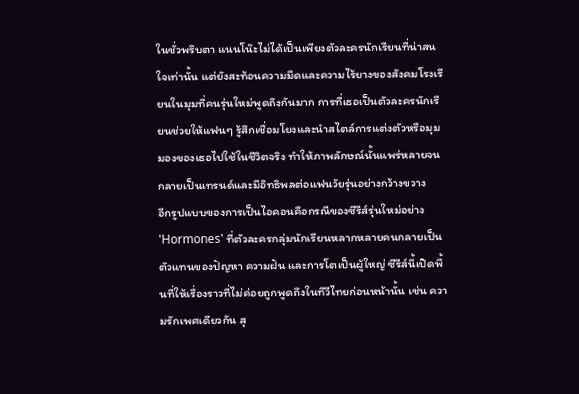ในชั่วพริบตา แนนโน๊ะไม่ได้เป็นเพียงตัวละครนักเรียนที่น่าสนใจเท่านั้น แต่ยังสะท้อนความมืดและความไร้ยางของสังคมโรงเรียนในมุมที่คนรุ่นใหม่พูดถึงกันมาก การที่เธอเป็นตัวละครนักเรียนช่วยให้แฟนๆ รู้สึกเชื่อมโยงและนำสไตล์การแต่งตัวหรือมุมมองของเธอไปใช้ในชีวิตจริง ทำให้ภาพลักษณ์นั้นแพร่หลายจนกลายเป็นเทรนด์และมีอิทธิพลต่อแฟนวัยรุ่นอย่างกว้างขวาง
อีกรูปแบบของการเป็นไอคอนคือกรณีของซีรีส์รุ่นใหม่อย่าง 'Hormones' ที่ตัวละครกลุ่มนักเรียนหลากหลายคนกลายเป็นตัวแทนของปัญหา ความฝัน และการโตเป็นผู้ใหญ่ ซีรีส์นี้เปิดพื้นที่ให้เรื่องราวที่ไม่ค่อยถูกพูดถึงในทีวีไทยก่อนหน้านั้น เช่น ความรักเพศเดียวกัน สุ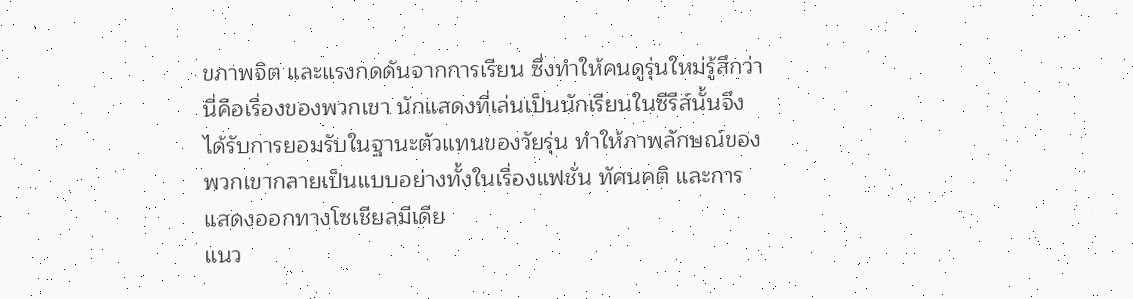ขภาพจิต และแรงกดดันจากการเรียน ซึ่งทำให้คนดูรุ่นใหม่รู้สึกว่านี่คือเรื่องของพวกเขา นักแสดงที่เล่นเป็นนักเรียนในซีรีส์นั้นจึงได้รับการยอมรับในฐานะตัวแทนของวัยรุ่น ทำให้ภาพลักษณ์ของพวกเขากลายเป็นแบบอย่างทั้งในเรื่องแฟชั่น ทัศนคติ และการแสดงออกทางโซเชียลมีเดีย
แนว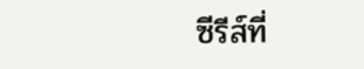ซีรีส์ที่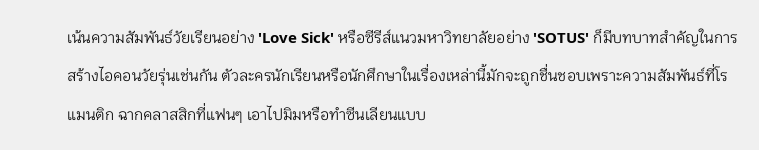เน้นความสัมพันธ์วัยเรียนอย่าง 'Love Sick' หรือซีรีส์แนวมหาวิทยาลัยอย่าง 'SOTUS' ก็มีบทบาทสำคัญในการสร้างไอคอนวัยรุ่นเช่นกัน ตัวละครนักเรียนหรือนักศึกษาในเรื่องเหล่านี้มักจะถูกชื่นชอบเพราะความสัมพันธ์ที่โรแมนติก ฉากคลาสสิกที่แฟนๆ เอาไปมิมหรือทำซีนเลียนแบบ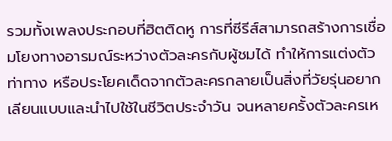รวมทั้งเพลงประกอบที่ฮิตติดหู การที่ซีรีส์สามารถสร้างการเชื่อมโยงทางอารมณ์ระหว่างตัวละครกับผู้ชมได้ ทำให้การแต่งตัว ท่าทาง หรือประโยคเด็ดจากตัวละครกลายเป็นสิ่งที่วัยรุ่นอยากเลียนแบบและนำไปใช้ในชีวิตประจำวัน จนหลายครั้งตัวละครเห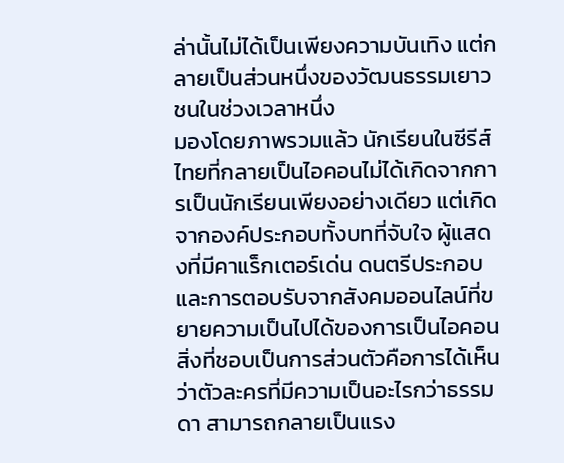ล่านั้นไม่ได้เป็นเพียงความบันเทิง แต่กลายเป็นส่วนหนึ่งของวัฒนธรรมเยาวชนในช่วงเวลาหนึ่ง
มองโดยภาพรวมแล้ว นักเรียนในซีรีส์ไทยที่กลายเป็นไอคอนไม่ได้เกิดจากการเป็นนักเรียนเพียงอย่างเดียว แต่เกิดจากองค์ประกอบทั้งบทที่จับใจ ผู้แสดงที่มีคาแร็กเตอร์เด่น ดนตรีประกอบ และการตอบรับจากสังคมออนไลน์ที่ขยายความเป็นไปได้ของการเป็นไอคอน สิ่งที่ชอบเป็นการส่วนตัวคือการได้เห็นว่าตัวละครที่มีความเป็นอะไรกว่าธรรมดา สามารถกลายเป็นแรง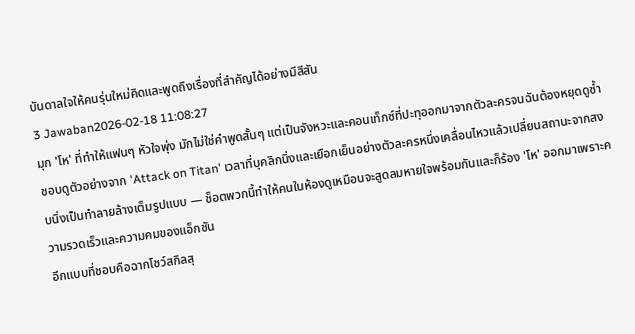บันดาลใจให้คนรุ่นใหม่คิดและพูดถึงเรื่องที่สำคัญได้อย่างมีสีสัน
3 Jawaban2026-02-18 11:08:27
มุก 'โห' ที่ทำให้แฟนๆ หัวใจพุ่ง มักไม่ใช่คำพูดสั้นๆ แต่เป็นจังหวะและคอนเท็กซ์ที่ปะทุออกมาจากตัวละครจนฉันต้องหยุดดูซ้ำ
ชอบดูตัวอย่างจาก 'Attack on Titan' เวลาที่บุคลิกนิ่งและเยือกเย็นอย่างตัวละครหนึ่งเคลื่อนไหวแล้วเปลี่ยนสถานะจากสงบนิ่งเป็นทำลายล้างเต็มรูปแบบ — ช็อตพวกนี้ทำให้คนในห้องดูเหมือนจะสูดลมหายใจพร้อมกันและก็ร้อง 'โห' ออกมาเพราะความรวดเร็วและความคมของแอ็กชัน
อีกแบบที่ชอบคือฉากโชว์สกิลสุ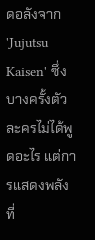ดอลังจาก 'Jujutsu Kaisen' ซึ่งบางครั้งตัวละครไม่ได้พูดอะไร แต่การแสดงพลังที่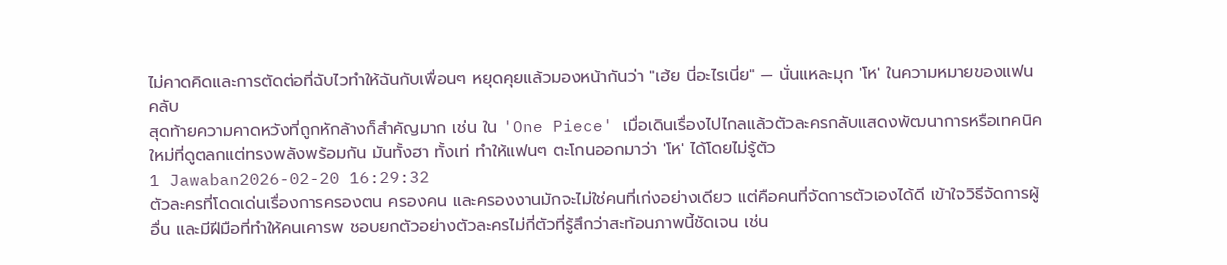ไม่คาดคิดและการตัดต่อที่ฉับไวทำให้ฉันกับเพื่อนๆ หยุดคุยแล้วมองหน้ากันว่า "เฮ้ย นี่อะไรเนี่ย" — นั่นแหละมุก 'โห' ในความหมายของแฟนคลับ
สุดท้ายความคาดหวังที่ถูกหักล้างก็สำคัญมาก เช่น ใน 'One Piece' เมื่อเดินเรื่องไปไกลแล้วตัวละครกลับแสดงพัฒนาการหรือเทคนิคใหม่ที่ดูตลกแต่ทรงพลังพร้อมกัน มันทั้งฮา ทั้งเท่ ทำให้แฟนๆ ตะโกนออกมาว่า 'โห' ได้โดยไม่รู้ตัว
1 Jawaban2026-02-20 16:29:32
ตัวละครที่โดดเด่นเรื่องการครองตน ครองคน และครองงานมักจะไม่ใช่คนที่เก่งอย่างเดียว แต่คือคนที่จัดการตัวเองได้ดี เข้าใจวิธีจัดการผู้อื่น และมีฝีมือที่ทำให้คนเคารพ ชอบยกตัวอย่างตัวละครไม่กี่ตัวที่รู้สึกว่าสะท้อนภาพนี้ชัดเจน เช่น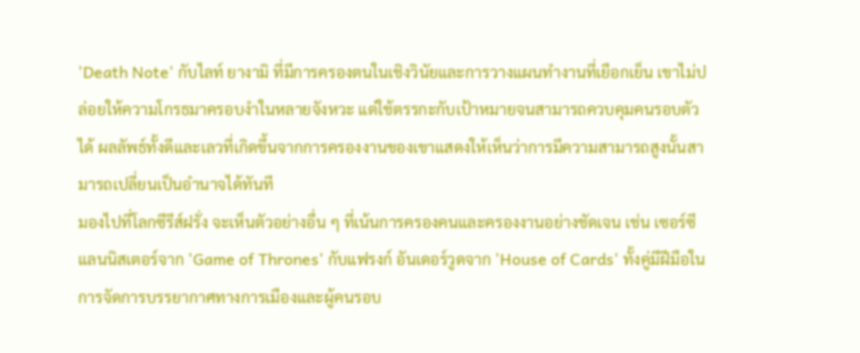'Death Note' กับไลท์ ยางามิ ที่มีการครองตนในเชิงวินัยและการวางแผนทำงานที่เยือกเย็น เขาไม่ปล่อยให้ความโกรธมาครอบงำในหลายจังหวะ แต่ใช้ตรรกะกับเป้าหมายจนสามารถควบคุมคนรอบตัวได้ ผลลัพธ์ทั้งดีและเลวที่เกิดขึ้นจากการครองงานของเขาแสดงให้เห็นว่าการมีความสามารถสูงนั้นสามารถเปลี่ยนเป็นอำนาจได้ทันที
มองไปที่โลกซีรีส์ฝรั่ง จะเห็นตัวอย่างอื่น ๆ ที่เน้นการครองคนและครองงานอย่างชัดเจน เช่น เซอร์ซี แลนนิสเตอร์จาก 'Game of Thrones' กับแฟรงก์ อันเดอร์วูดจาก 'House of Cards' ทั้งคู่มีฝีมือในการจัดการบรรยากาศทางการเมืองและผู้คนรอบ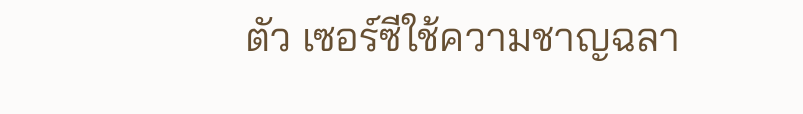ตัว เซอร์ซีใช้ความชาญฉลา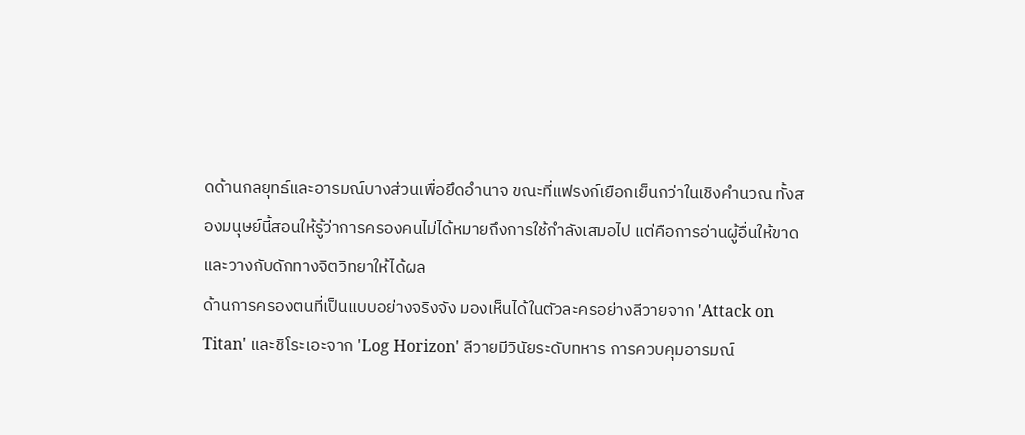ดด้านกลยุทธ์และอารมณ์บางส่วนเพื่อยึดอำนาจ ขณะที่แฟรงก์เยือกเย็นกว่าในเชิงคำนวณ ทั้งสองมนุษย์นี้สอนให้รู้ว่าการครองคนไม่ได้หมายถึงการใช้กำลังเสมอไป แต่คือการอ่านผู้อื่นให้ขาดและวางกับดักทางจิตวิทยาให้ได้ผล
ด้านการครองตนที่เป็นแบบอย่างจริงจัง มองเห็นได้ในตัวละครอย่างลีวายจาก 'Attack on Titan' และชิโระเอะจาก 'Log Horizon' ลีวายมีวินัยระดับทหาร การควบคุมอารมณ์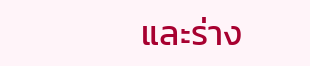และร่าง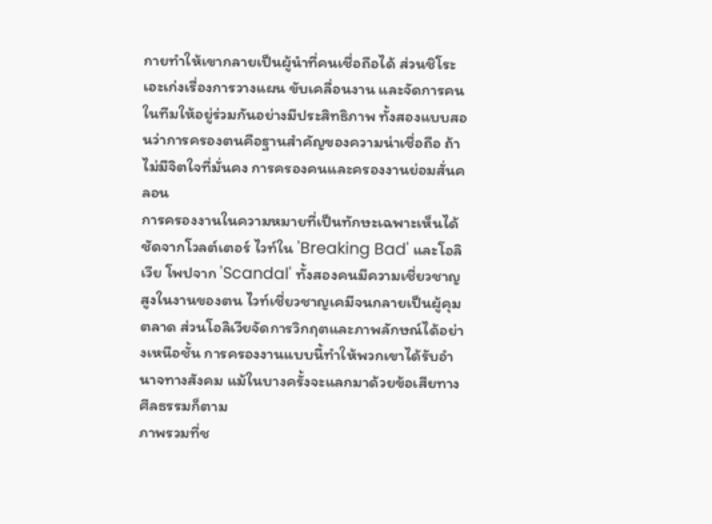กายทำให้เขากลายเป็นผู้นำที่คนเชื่อถือได้ ส่วนชิโระเอะเก่งเรื่องการวางแผน ขับเคลื่อนงาน และจัดการคนในทีมให้อยู่ร่วมกันอย่างมีประสิทธิภาพ ทั้งสองแบบสอนว่าการครองตนคือฐานสำคัญของความน่าเชื่อถือ ถ้าไม่มีจิตใจที่มั่นคง การครองคนและครองงานย่อมสั่นคลอน
การครองงานในความหมายที่เป็นทักษะเฉพาะเห็นได้ชัดจากโวลต์เตอร์ ไวท์ใน 'Breaking Bad' และโอลิเวีย โพปจาก 'Scandal' ทั้งสองคนมีความเชี่ยวชาญสูงในงานของตน ไวท์เชี่ยวชาญเคมีจนกลายเป็นผู้คุมตลาด ส่วนโอลิเวียจัดการวิกฤตและภาพลักษณ์ได้อย่างเหนือชั้น การครองงานแบบนี้ทำให้พวกเขาได้รับอำนาจทางสังคม แม้ในบางครั้งจะแลกมาด้วยข้อเสียทางศีลธรรมก็ตาม
ภาพรวมที่ช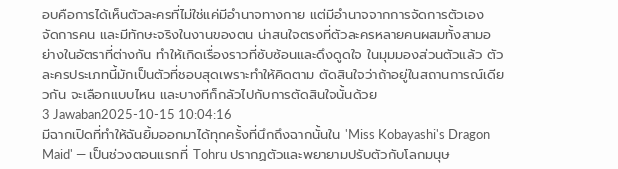อบคือการได้เห็นตัวละครที่ไม่ใช่แค่มีอำนาจทางกาย แต่มีอำนาจจากการจัดการตัวเอง จัดการคน และมีทักษะจริงในงานของตน น่าสนใจตรงที่ตัวละครหลายคนผสมทั้งสามอย่างในอัตราที่ต่างกัน ทำให้เกิดเรื่องราวที่ซับซ้อนและดึงดูดใจ ในมุมมองส่วนตัวแล้ว ตัวละครประเภทนี้มักเป็นตัวที่ชอบสุดเพราะทำให้คิดตาม ตัดสินใจว่าถ้าอยู่ในสถานการณ์เดียวกัน จะเลือกแบบไหน และบางทีก็กลัวไปกับการตัดสินใจนั้นด้วย
3 Jawaban2025-10-15 10:04:16
มีฉากเปิดที่ทำให้ฉันยิ้มออกมาได้ทุกครั้งที่นึกถึงฉากนั้นใน 'Miss Kobayashi's Dragon Maid' — เป็นช่วงตอนแรกที่ Tohru ปรากฏตัวและพยายามปรับตัวกับโลกมนุษ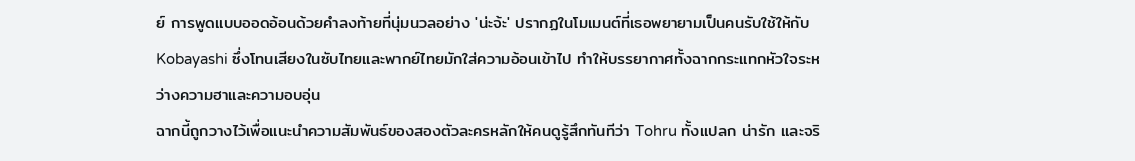ย์ การพูดแบบออดอ้อนด้วยคำลงท้ายที่นุ่มนวลอย่าง 'น่ะจ้ะ' ปรากฏในโมเมนต์ที่เธอพยายามเป็นคนรับใช้ให้กับ Kobayashi ซึ่งโทนเสียงในซับไทยและพากย์ไทยมักใส่ความอ้อนเข้าไป ทำให้บรรยากาศทั้งฉากกระแทกหัวใจระหว่างความฮาและความอบอุ่น
ฉากนี้ถูกวางไว้เพื่อแนะนำความสัมพันธ์ของสองตัวละครหลักให้คนดูรู้สึกทันทีว่า Tohru ทั้งแปลก น่ารัก และจริ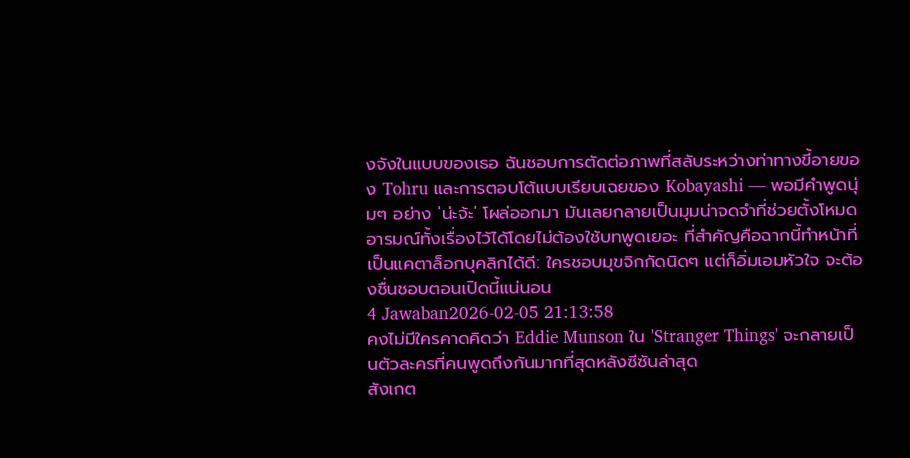งจังในแบบของเธอ ฉันชอบการตัดต่อภาพที่สลับระหว่างท่าทางขี้อายของ Tohru และการตอบโต้แบบเรียบเฉยของ Kobayashi — พอมีคำพูดนุ่มๆ อย่าง 'น่ะจ้ะ' โผล่ออกมา มันเลยกลายเป็นมุมน่าจดจำที่ช่วยตั้งโหมดอารมณ์ทั้งเรื่องไว้ได้โดยไม่ต้องใช้บทพูดเยอะ ที่สำคัญคือฉากนี้ทำหน้าที่เป็นแคตาล็อกบุคลิกได้ดี: ใครชอบมุขจิกกัดนิดๆ แต่ก็อิ่มเอมหัวใจ จะต้องชื่นชอบตอนเปิดนี้แน่นอน
4 Jawaban2026-02-05 21:13:58
คงไม่มีใครคาดคิดว่า Eddie Munson ใน 'Stranger Things' จะกลายเป็นตัวละครที่คนพูดถึงกันมากที่สุดหลังซีซันล่าสุด
สังเกต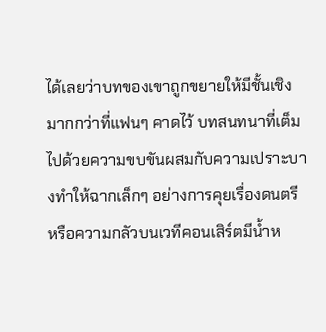ได้เลยว่าบทของเขาถูกขยายให้มีชั้นเชิงมากกว่าที่แฟนๆ คาดไว้ บทสนทนาที่เต็มไปด้วยความขบขันผสมกับความเปราะบางทำให้ฉากเล็กๆ อย่างการคุยเรื่องดนตรีหรือความกลัวบนเวทีคอนเสิร์ตมีน้ำห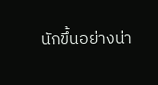นักขึ้นอย่างน่า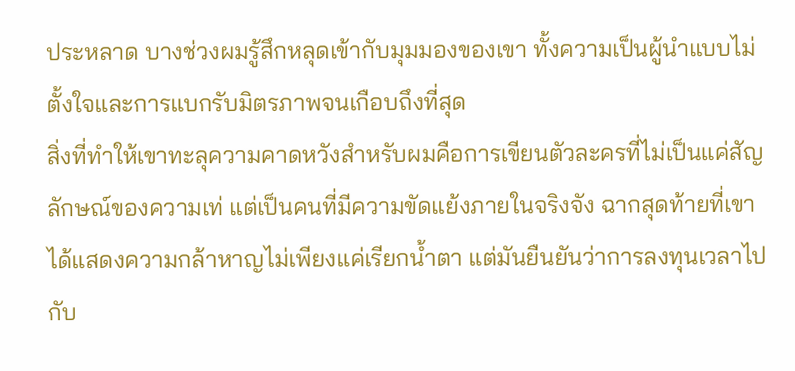ประหลาด บางช่วงผมรู้สึกหลุดเข้ากับมุมมองของเขา ทั้งความเป็นผู้นำแบบไม่ตั้งใจและการแบกรับมิตรภาพจนเกือบถึงที่สุด
สิ่งที่ทำให้เขาทะลุความคาดหวังสำหรับผมคือการเขียนตัวละครที่ไม่เป็นแค่สัญลักษณ์ของความเท่ แต่เป็นคนที่มีความขัดแย้งภายในจริงจัง ฉากสุดท้ายที่เขาได้แสดงความกล้าหาญไม่เพียงแค่เรียกน้ำตา แต่มันยืนยันว่าการลงทุนเวลาไปกับ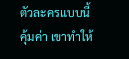ตัวละครแบบนี้คุ้มค่า เขาทำให้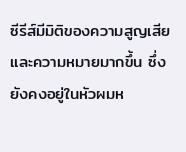ซีรีส์มีมิติของความสูญเสียและความหมายมากขึ้น ซึ่งยังคงอยู่ในหัวผมห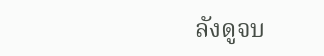ลังดูจบ